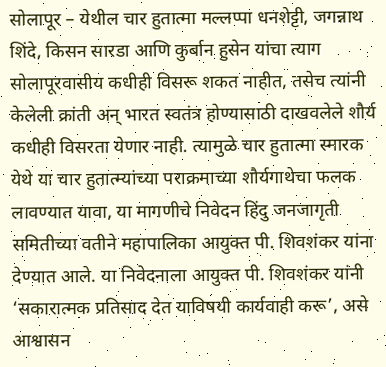सोलापूर – येथील चार हुतात्मा मल्लप्पा धनशेट्टी, जगन्नाथ शिंदे, किसन सारडा आणि कुर्बान हुसेन यांचा त्याग सोलापूरवासीय कधीही विसरू शकत नाहीत, तसेच त्यांनी केलेली क्रांती अन् भारत स्वतंत्र होण्यासाठी दाखवलेले शौर्य कधीही विसरता येणार नाही. त्यामुळे चार हुतात्मा स्मारक येथे या चार हुतात्म्यांच्या पराक्रमाच्या शौर्यगाथेचा फलक लावण्यात यावा, या मागणीचे निवेदन हिंदु जनजागृती समितीच्या वतीने महापालिका आयुक्त पी. शिवशंकर यांना देण्यात आले. या निवेदनाला आयुक्त पी. शिवशंकर यांनी ‘सकारात्मक प्रतिसाद देत याविषयी कार्यवाही करू’, असे आश्वासन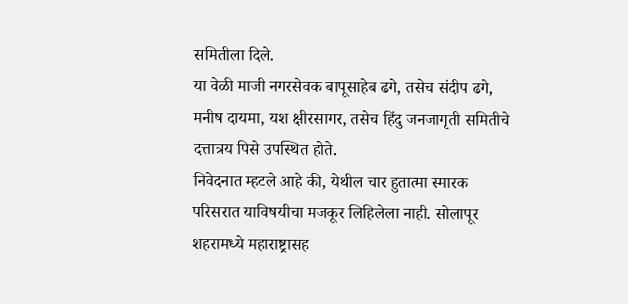समितीला दिले.
या वेळी माजी नगरसेवक बापूसाहेब ढगे, तसेच संदीप ढगे, मनीष दायमा, यश क्षीरसागर, तसेच हिंदु जनजागृती समितीचे दत्तात्रय पिसे उपस्थित होते.
निवेदनात म्हटले आहे की, येथील चार हुतात्मा स्मारक परिसरात याविषयीचा मजकूर लिहिलेला नाही. सोलापूर शहरामध्ये महाराष्ट्रासह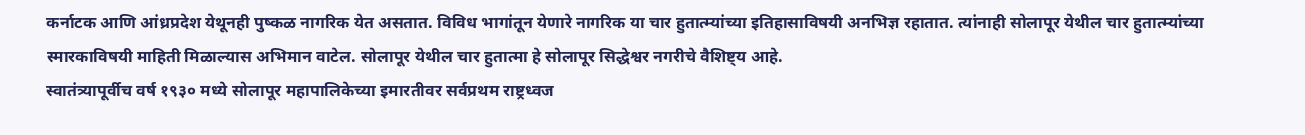कर्नाटक आणि आंध्रप्रदेश येथूनही पुष्कळ नागरिक येत असतात. विविध भागांतून येणारे नागरिक या चार हुतात्म्यांच्या इतिहासाविषयी अनभिज्ञ रहातात. त्यांनाही सोलापूर येथील चार हुतात्म्यांच्या स्मारकाविषयी माहिती मिळाल्यास अभिमान वाटेल. सोलापूर येथील चार हुतात्मा हे सोलापूर सिद्धेश्वर नगरीचे वैशिष्ट्य आहे.
स्वातंत्र्यापूर्वीच वर्ष १९३० मध्ये सोलापूर महापालिकेच्या इमारतीवर सर्वप्रथम राष्ट्रध्वज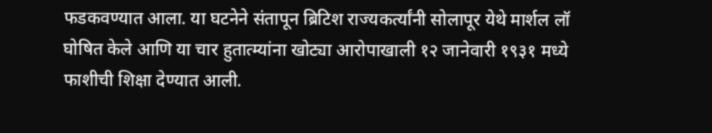फडकवण्यात आला. या घटनेने संतापून ब्रिटिश राज्यकर्त्यांनी सोलापूर येथे मार्शल लॉ घोषित केले आणि या चार हुतात्म्यांना खोट्या आरोपाखाली १२ जानेवारी १९३१ मध्ये फाशीची शिक्षा देण्यात आली.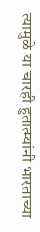त्यामुळे या चारही हुतात्म्यांनी भारताच्या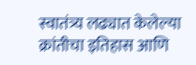स्वातंत्र्य लढ्यात केलेल्या क्रांतीचा इतिहास आणि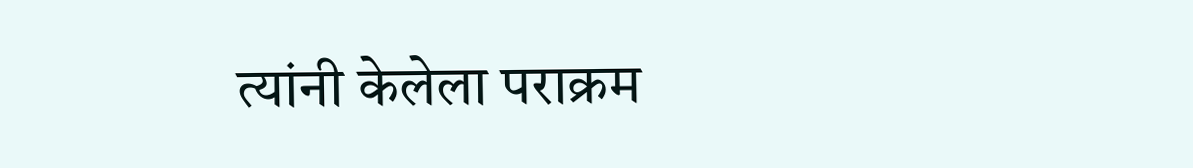त्यांनी केलेला पराक्रम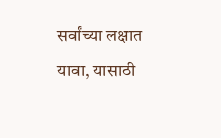सर्वांच्या लक्षात यावा, यासाठी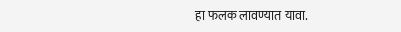हा फलक लावण्यात यावा.